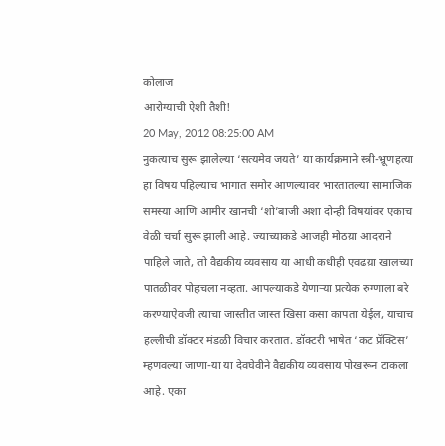कोलाज
आरोग्याची ऐशी तैशी!
20 May, 2012 08:25:00 AM
नुकत्याच सुरू झालेल्या ‘सत्यमेव जयते’ या कार्यक्रमाने स्त्री-भ्रूणहत्या हा विषय पहिल्याच भागात समोर आणल्यावर भारतातल्या सामाजिक समस्या आणि आमीर खानची ‘शो’बाजी अशा दोन्ही विषयांवर एकाच वेळी चर्चा सुरू झाली आहे. ज्याच्याकडे आजही मोठय़ा आदराने पाहिले जाते, तो वैद्यकीय व्यवसाय या आधी कधीही एवढय़ा खालच्या पातळीवर पोहचला नव्हता. आपल्याकडे येणाऱ्या प्रत्येक रुग्णाला बरे करण्याऐवजी त्याचा जास्तीत जास्त खिसा कसा कापता येईल, याचाच हल्लीची डॉक्टर मंडळी विचार करतात. डॉक्टरी भाषेत ‘कट प्रॅक्टिस’ म्हणवल्या जाणा-या या देवघेवीने वैद्यकीय व्यवसाय पोखरून टाकला आहे. एका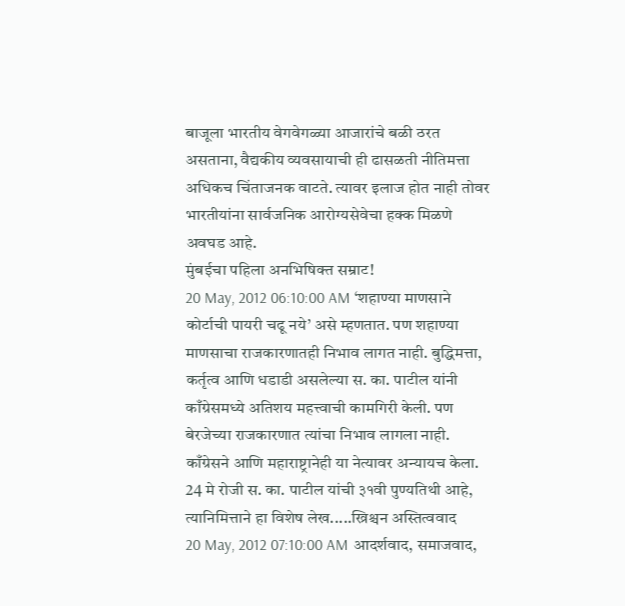बाजूला भारतीय वेगवेगळ्या आजारांचे बळी ठरत असताना, वैद्यकीय व्यवसायाची ही ढासळती नीतिमत्ता अधिकच चिंताजनक वाटते. त्यावर इलाज होत नाही तोवर भारतीयांना सार्वजनिक आरोग्यसेवेचा हक्क मिळणे अवघड आहे.
मुंबईचा पहिला अनभिषिक्त सम्राट!
20 May, 2012 06:10:00 AM ‘शहाण्या माणसाने कोर्टाची पायरी चढू नये’ असे म्हणतात. पण शहाण्या माणसाचा राजकारणातही निभाव लागत नाही. बुद्धिमत्ता, कर्तृत्व आणि धडाडी असलेल्या स. का. पाटील यांनी काँग्रेसमध्ये अतिशय महत्त्वाची कामगिरी केली. पण बेरजेच्या राजकारणात त्यांचा निभाव लागला नाही. काँग्रेसने आणि महाराष्ट्रानेही या नेत्यावर अन्यायच केला. 24 मे रोजी स. का. पाटील यांची ३१वी पुण्यतिथी आहे, त्यानिमित्ताने हा विशेष लेख.....ख्रिश्चन अस्तित्ववाद
20 May, 2012 07:10:00 AM आदर्शवाद, समाजवाद,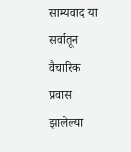साम्यवाद या सर्वातून वैचारिक प्रवास झालेल्या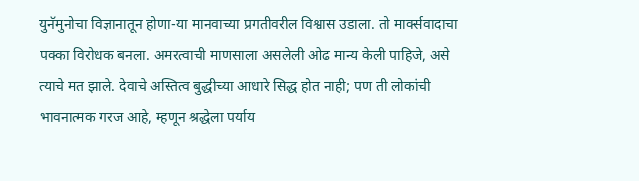युनॅमुनोचा विज्ञानातून होणा-या मानवाच्या प्रगतीवरील विश्वास उडाला. तो मार्क्सवादाचा पक्का विरोधक बनला. अमरत्वाची माणसाला असलेली ओढ मान्य केली पाहिजे, असे त्याचे मत झाले. देवाचे अस्तित्व बुद्धीच्या आधारे सिद्ध होत नाही; पण ती लोकांची भावनात्मक गरज आहे, म्हणून श्रद्धेला पर्याय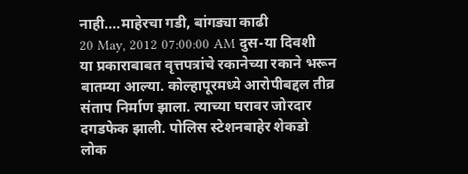नाही....माहेरचा गडी, बांगड्या काढी
20 May, 2012 07:00:00 AM दुस-या दिवशी या प्रकाराबाबत वृत्तपत्रांचे रकानेच्या रकाने भरून बातम्या आल्या. कोल्हापूरमध्ये आरोपीबद्दल तीव्र संताप निर्माण झाला. त्याच्या घरावर जोरदार दगडफेक झाली. पोलिस स्टेशनबाहेर शेकडो लोक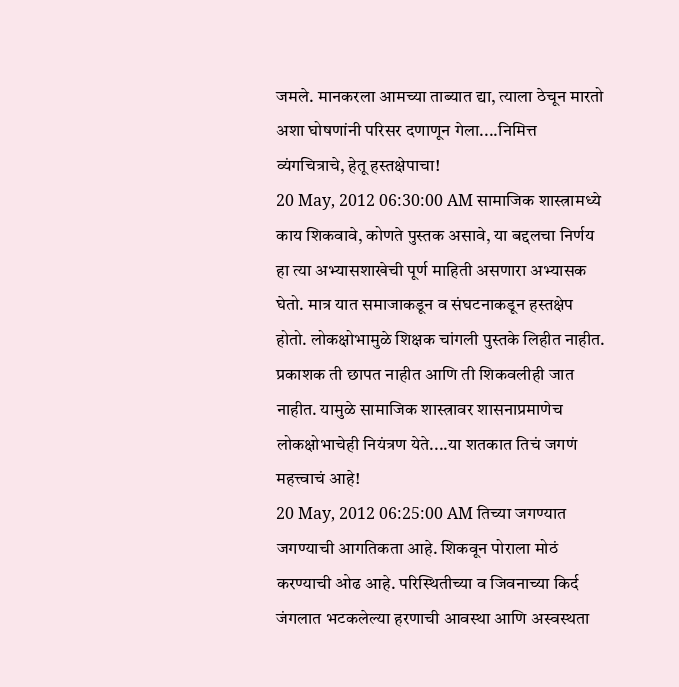जमले. मानकरला आमच्या ताब्यात द्या, त्याला ठेचून मारतो अशा घोषणांनी परिसर दणाणून गेला....निमित्त व्यंगचित्राचे, हेतू हस्तक्षेपाचा!
20 May, 2012 06:30:00 AM सामाजिक शास्त्रामध्ये काय शिकवावे, कोणते पुस्तक असावे, या बद्दलचा निर्णय हा त्या अभ्यासशाखेची पूर्ण माहिती असणारा अभ्यासक घेतो. मात्र यात समाजाकडून व संघटनाकडून हस्तक्षेप होतो. लोकक्षोभामुळे शिक्षक चांगली पुस्तके लिहीत नाहीत. प्रकाशक ती छापत नाहीत आणि ती शिकवलीही जात नाहीत. यामुळे सामाजिक शास्त्रावर शासनाप्रमाणेच लोकक्षोभाचेही नियंत्रण येते....या शतकात तिचं जगणं महत्त्वाचं आहे!
20 May, 2012 06:25:00 AM तिच्या जगण्यात जगण्याची आगतिकता आहे. शिकवून पोराला मोठं करण्याची ओढ आहे. परिस्थितीच्या व जिवनाच्या किर्द जंगलात भटकलेल्या हरणाची आवस्था आणि अस्वस्थता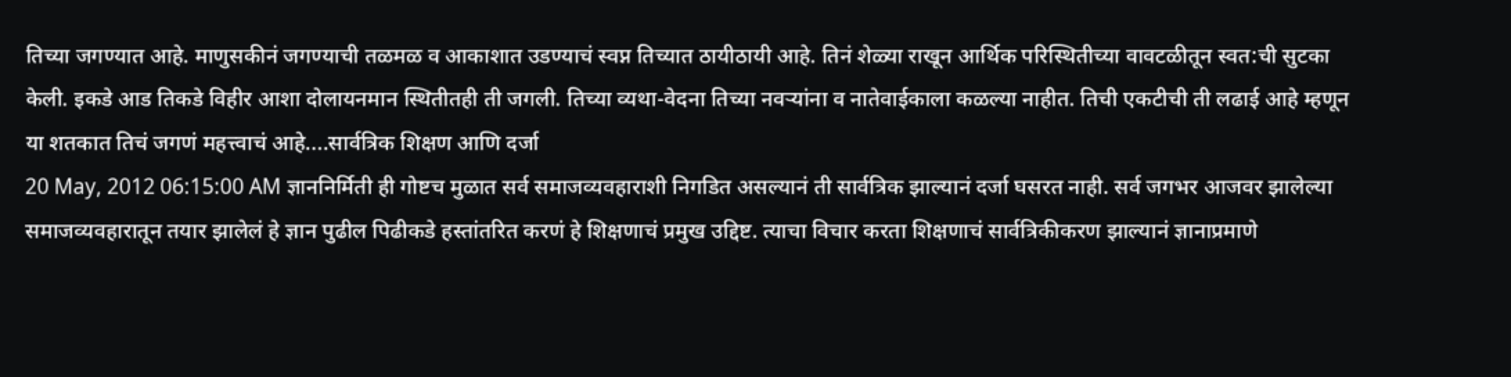तिच्या जगण्यात आहे. माणुसकीनं जगण्याची तळमळ व आकाशात उडण्याचं स्वप्न तिच्यात ठायीठायी आहे. तिनं शेळ्या राखून आर्थिक परिस्थितीच्या वावटळीतून स्वत:ची सुटका केली. इकडे आड तिकडे विहीर आशा दोलायनमान स्थितीतही ती जगली. तिच्या व्यथा-वेदना तिच्या नवऱ्यांना व नातेवाईकाला कळल्या नाहीत. तिची एकटीची ती लढाई आहे म्हणून या शतकात तिचं जगणं महत्त्वाचं आहे....सार्वत्रिक शिक्षण आणि दर्जा
20 May, 2012 06:15:00 AM ज्ञाननिर्मिती ही गोष्टच मुळात सर्व समाजव्यवहाराशी निगडित असल्यानं ती सार्वत्रिक झाल्यानं दर्जा घसरत नाही. सर्व जगभर आजवर झालेल्या समाजव्यवहारातून तयार झालेलं हे ज्ञान पुढील पिढीकडे हस्तांतरित करणं हे शिक्षणाचं प्रमुख उद्दिष्ट. त्याचा विचार करता शिक्षणाचं सार्वत्रिकीकरण झाल्यानं ज्ञानाप्रमाणे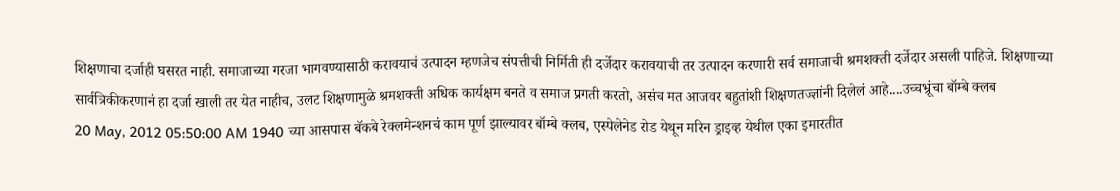शिक्षणाचा दर्जाही घसरत नाही. समाजाच्या गरजा भागवण्यासाठी करावयाचं उत्पादन म्हणजेच संपत्तीची निर्मिती ही दर्जेदार करावयाची तर उत्पादन करणारी सर्व समाजाची श्रमशक्ती दर्जेदार असली पाहिजे. शिक्षणाच्या सार्वत्रिकीकरणानं हा दर्जा खाली तर येत नाहीच, उलट शिक्षणामुळे श्रमशक्ती अधिक कार्यक्षम बनते व समाज प्रगती करतो, असंच मत आजवर बहुतांशी शिक्षणतज्ज्ञांनी दिलेलं आहे....उच्चभ्रूंचा बॉम्बे क्लब
20 May, 2012 05:50:00 AM 1940 च्या आसपास बॅकबे रेक्लमेन्शनचं काम पूर्ण झाल्यावर बॉम्बे क्लब, एस्पेलेनेड रोड येथून मरिन ड्राइव्ह येथील एका इमारतीत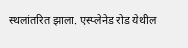स्थलांतरित झाला. एस्प्लेनेड रोड येथील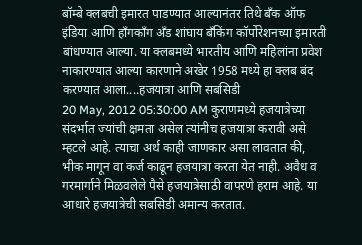बॉम्बे क्लबची इमारत पाडण्यात आल्यानंतर तिथे बँक ऑफ इंडिया आणि हाँगकाँग अँड शांघाय बँकिंग कॉर्पोरेशनच्या इमारती बांधण्यात आल्या. या क्लबमध्ये भारतीय आणि महिलांना प्रवेश नाकारण्यात आल्या कारणाने अखेर 1958 मध्ये हा क्लब बंद करण्यात आला....हजयात्रा आणि सबसिडी
20 May, 2012 05:30:00 AM कुराणमध्ये हजयात्रेच्या संदर्भात ज्यांची क्षमता असेल त्यांनीच हजयात्रा करावी असे म्हटले आहे. त्याचा अर्थ काही जाणकार असा लावतात की, भीक मागून वा कर्ज काढून हजयात्रा करता येत नाही. अवैध व गरमार्गाने मिळवलेले पैसे हजयात्रेसाठी वापरणे हराम आहे. या आधारे हजयात्रेची सबसिडी अमान्य करतात.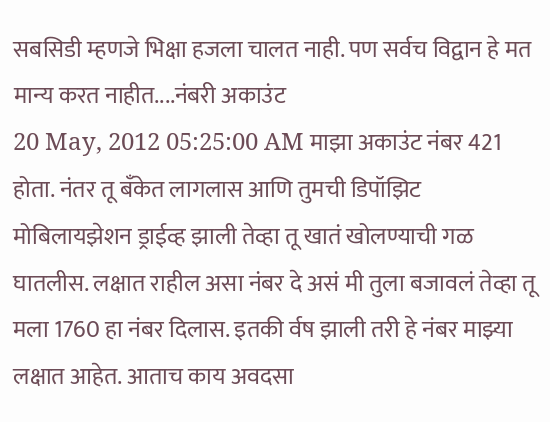सबसिडी म्हणजे भिक्षा हजला चालत नाही. पण सर्वच विद्वान हे मत मान्य करत नाहीत....नंबरी अकाउंट
20 May, 2012 05:25:00 AM माझा अकाउंट नंबर 421 होता. नंतर तू बँकेत लागलास आणि तुमची डिपॉझिट मोबिलायझेशन ड्राईव्ह झाली तेव्हा तू खातं खोलण्याची गळ घातलीस. लक्षात राहील असा नंबर दे असं मी तुला बजावलं तेव्हा तू मला 1760 हा नंबर दिलास. इतकी र्वष झाली तरी हे नंबर माझ्या लक्षात आहेत. आताच काय अवदसा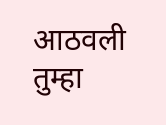आठवली तुम्हा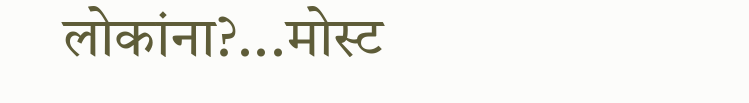लोकांना?...मोस्ट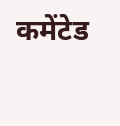कमेंटेड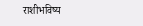राशीभविष्य